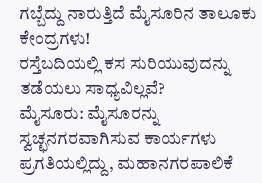ಗಬ್ಬೆದ್ದು ನಾರುತ್ತಿದೆ ಮೈಸೂರಿನ ತಾಲೂಕು ಕೇಂದ್ರಗಳು!
ರಸ್ತೆಬದಿಯಲ್ಲಿ ಕಸ ಸುರಿಯುವುದನ್ನು ತಡೆಯಲು ಸಾಧ್ಯವಿಲ್ಲವೆ?
ಮೈಸೂರು: ಮೈಸೂರನ್ನು ಸ್ವಚ್ಛನಗರವಾಗಿಸುವ ಕಾರ್ಯಗಳು ಪ್ರಗತಿಯಲ್ಲಿದ್ದು, ಮಹಾನಗರಪಾಲಿಕೆ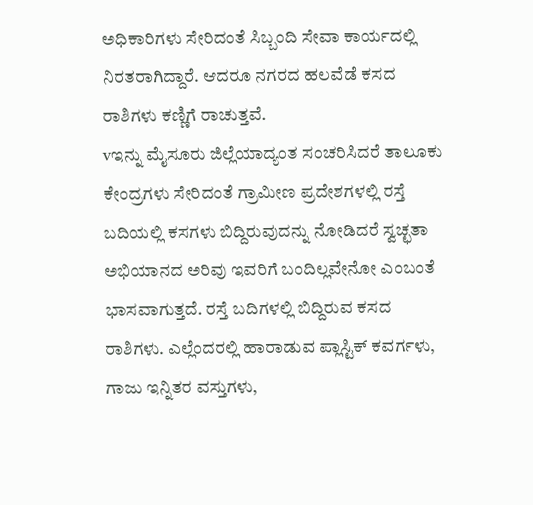ಅಧಿಕಾರಿಗಳು ಸೇರಿದಂತೆ ಸಿಬ್ಬಂದಿ ಸೇವಾ ಕಾರ್ಯದಲ್ಲಿ ನಿರತರಾಗಿದ್ದಾರೆ. ಆದರೂ ನಗರದ ಹಲವೆಡೆ ಕಸದ ರಾಶಿಗಳು ಕಣ್ಣಿಗೆ ರಾಚುತ್ತವೆ.
vಇನ್ನು ಮೈಸೂರು ಜಿಲ್ಲೆಯಾದ್ಯಂತ ಸಂಚರಿಸಿದರೆ ತಾಲೂಕು ಕೇಂದ್ರಗಳು ಸೇರಿದಂತೆ ಗ್ರಾಮೀಣ ಪ್ರದೇಶಗಳಲ್ಲಿ ರಸ್ತೆ ಬದಿಯಲ್ಲಿ ಕಸಗಳು ಬಿದ್ದಿರುವುದನ್ನು ನೋಡಿದರೆ ಸ್ವಚ್ಛತಾ ಅಭಿಯಾನದ ಅರಿವು ಇವರಿಗೆ ಬಂದಿಲ್ಲವೇನೋ ಎಂಬಂತೆ ಭಾಸವಾಗುತ್ತದೆ. ರಸ್ತೆ ಬದಿಗಳಲ್ಲಿ ಬಿದ್ದಿರುವ ಕಸದ ರಾಶಿಗಳು. ಎಲ್ಲೆಂದರಲ್ಲಿ ಹಾರಾಡುವ ಪ್ಲಾಸ್ಟಿಕ್ ಕವರ್ಗಳು, ಗಾಜು ಇನ್ನಿತರ ವಸ್ತುಗಳು,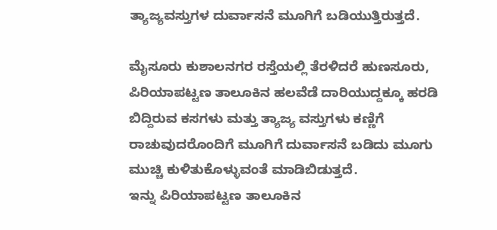ತ್ಯಾಜ್ಯವಸ್ತುಗಳ ದುರ್ವಾಸನೆ ಮೂಗಿಗೆ ಬಡಿಯುತ್ತಿರುತ್ತದೆ.

ಮೈಸೂರು ಕುಶಾಲನಗರ ರಸ್ತೆಯಲ್ಲಿ ತೆರಳಿದರೆ ಹುಣಸೂರು, ಪಿರಿಯಾಪಟ್ಟಣ ತಾಲೂಕಿನ ಹಲವೆಡೆ ದಾರಿಯುದ್ದಕ್ಕೂ ಹರಡಿ ಬಿದ್ದಿರುವ ಕಸಗಳು ಮತ್ತು ತ್ಯಾಜ್ಯ ವಸ್ತುಗಳು ಕಣ್ಣಿಗೆ ರಾಚುವುದರೊಂದಿಗೆ ಮೂಗಿಗೆ ದುರ್ವಾಸನೆ ಬಡಿದು ಮೂಗು ಮುಚ್ಚಿ ಕುಳಿತುಕೊಳ್ಳುವಂತೆ ಮಾಡಿಬಿಡುತ್ತದೆ.
ಇನ್ನು ಪಿರಿಯಾಪಟ್ಟಣ ತಾಲೂಕಿನ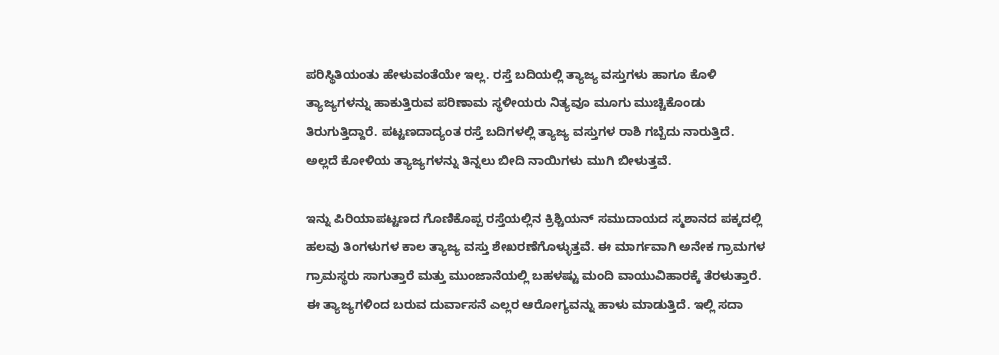ಪರಿಸ್ಥಿತಿಯಂತು ಹೇಳುವಂತೆಯೇ ಇಲ್ಲ. ರಸ್ತೆ ಬದಿಯಲ್ಲಿ ತ್ಯಾಜ್ಯ ವಸ್ತುಗಳು ಹಾಗೂ ಕೊಳಿ ತ್ಯಾಜ್ಯಗಳನ್ನು ಹಾಕುತ್ತಿರುವ ಪರಿಣಾಮ ಸ್ಥಳೀಯರು ನಿತ್ಯವೂ ಮೂಗು ಮುಚ್ಚಿಕೊಂಡು ತಿರುಗುತ್ತಿದ್ದಾರೆ. ಪಟ್ಟಣದಾದ್ಯಂತ ರಸ್ತೆ ಬದಿಗಳಲ್ಲಿ ತ್ಯಾಜ್ಯ ವಸ್ತುಗಳ ರಾಶಿ ಗಬ್ಬೆದು ನಾರುತ್ತಿದೆ. ಅಲ್ಲದೆ ಕೋಳಿಯ ತ್ಯಾಜ್ಯಗಳನ್ನು ತಿನ್ನಲು ಬೀದಿ ನಾಯಿಗಳು ಮುಗಿ ಬೀಳುತ್ತವೆ.

ಇನ್ನು ಪಿರಿಯಾಪಟ್ಟಣದ ಗೊಣಿಕೊಪ್ಪ ರಸ್ತೆಯಲ್ಲಿನ ಕ್ರಿಶ್ಚಿಯನ್ ಸಮುದಾಯದ ಸ್ಮಶಾನದ ಪಕ್ಕದಲ್ಲಿ ಹಲವು ತಿಂಗಳುಗಳ ಕಾಲ ತ್ಯಾಜ್ಯ ವಸ್ತು ಶೇಖರಣೆಗೊಳ್ಳುತ್ತವೆ. ಈ ಮಾರ್ಗವಾಗಿ ಅನೇಕ ಗ್ರಾಮಗಳ ಗ್ರಾಮಸ್ಥರು ಸಾಗುತ್ತಾರೆ ಮತ್ತು ಮುಂಜಾನೆಯಲ್ಲಿ ಬಹಳಷ್ಟು ಮಂದಿ ವಾಯುವಿಹಾರಕ್ಕೆ ತೆರಳುತ್ತಾರೆ. ಈ ತ್ಯಾಜ್ಯಗಳಿಂದ ಬರುವ ದುರ್ವಾಸನೆ ಎಲ್ಲರ ಆರೋಗ್ಯವನ್ನು ಹಾಳು ಮಾಡುತ್ತಿದೆ. ಇಲ್ಲಿ ಸದಾ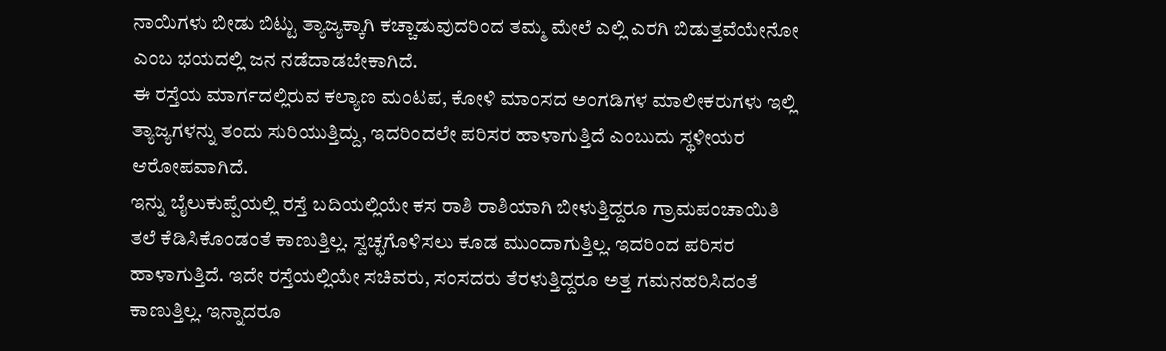ನಾಯಿಗಳು ಬೀಡು ಬಿಟ್ಟು ತ್ಯಾಜ್ಯಕ್ಕಾಗಿ ಕಚ್ಚಾಡುವುದರಿಂದ ತಮ್ಮ ಮೇಲೆ ಎಲ್ಲಿ ಎರಗಿ ಬಿಡುತ್ತವೆಯೇನೋ ಎಂಬ ಭಯದಲ್ಲಿ ಜನ ನಡೆದಾಡಬೇಕಾಗಿದೆ.
ಈ ರಸ್ತೆಯ ಮಾರ್ಗದಲ್ಲಿರುವ ಕಲ್ಯಾಣ ಮಂಟಪ, ಕೋಳಿ ಮಾಂಸದ ಅಂಗಡಿಗಳ ಮಾಲೀಕರುಗಳು ಇಲ್ಲಿ ತ್ಯಾಜ್ಯಗಳನ್ನು ತಂದು ಸುರಿಯುತ್ತಿದ್ದು, ಇದರಿಂದಲೇ ಪರಿಸರ ಹಾಳಾಗುತ್ತಿದೆ ಎಂಬುದು ಸ್ಥಳೀಯರ ಆರೋಪವಾಗಿದೆ.
ಇನ್ನು ಬೈಲುಕುಪ್ಪೆಯಲ್ಲಿ ರಸ್ತೆ ಬದಿಯಲ್ಲಿಯೇ ಕಸ ರಾಶಿ ರಾಶಿಯಾಗಿ ಬೀಳುತ್ತಿದ್ದರೂ ಗ್ರಾಮಪಂಚಾಯಿತಿ ತಲೆ ಕೆಡಿಸಿಕೊಂಡಂತೆ ಕಾಣುತ್ತಿಲ್ಲ. ಸ್ವಚ್ಛಗೊಳಿಸಲು ಕೂಡ ಮುಂದಾಗುತ್ತಿಲ್ಲ. ಇದರಿಂದ ಪರಿಸರ ಹಾಳಾಗುತ್ತಿದೆ. ಇದೇ ರಸ್ತೆಯಲ್ಲಿಯೇ ಸಚಿವರು, ಸಂಸದರು ತೆರಳುತ್ತಿದ್ದರೂ ಅತ್ತ ಗಮನಹರಿಸಿದಂತೆ ಕಾಣುತ್ತಿಲ್ಲ. ಇನ್ನಾದರೂ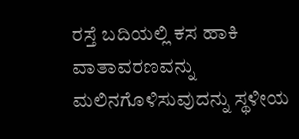ರಸ್ತೆ ಬದಿಯಲ್ಲಿ ಕಸ ಹಾಕಿ ವಾತಾವರಣವನ್ನು ಮಲಿನಗೊಳಿಸುವುದನ್ನು ಸ್ಥಳೀಯ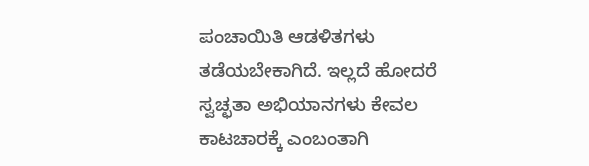ಪಂಚಾಯಿತಿ ಆಡಳಿತಗಳು ತಡೆಯಬೇಕಾಗಿದೆ. ಇಲ್ಲದೆ ಹೋದರೆ ಸ್ವಚ್ಛತಾ ಅಭಿಯಾನಗಳು ಕೇವಲ ಕಾಟಚಾರಕ್ಕೆ ಎಂಬಂತಾಗಿ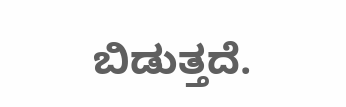ಬಿಡುತ್ತದೆ.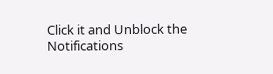Click it and Unblock the Notifications